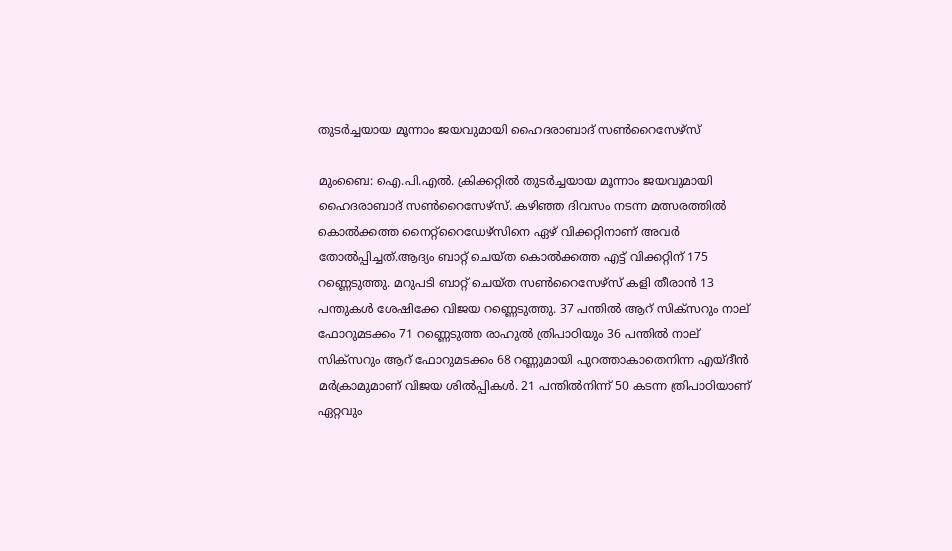തുടര്‍ച്ചയായ മൂന്നാം ജയവുമായി ഹൈദരാബാദ് സണ്‍റൈസേഴ്സ്

മുംബൈ: ഐ.പി.എല്‍. ക്രിക്കറ്റില്‍ തുടര്‍ച്ചയായ മൂന്നാം ജയവുമായി ഹൈദരാബാദ് സണ്‍റൈസേഴ്സ്. കഴിഞ്ഞ ദിവസം നടന്ന മത്സരത്തില്‍ കൊല്‍ക്കത്ത നൈറ്റ്റൈഡേഴ്സിനെ ഏഴ് വിക്കറ്റിനാണ് അവര്‍ തോല്‍പ്പിച്ചത്.ആദ്യം ബാറ്റ് ചെയ്ത കൊല്‍ക്കത്ത എട്ട് വിക്കറ്റിന് 175 റണ്ണെടുത്തു. മറുപടി ബാറ്റ് ചെയ്ത സണ്‍റൈസേഴ്സ് കളി തീരാന്‍ 13 പന്തുകള്‍ ശേഷിക്കേ വിജയ റണ്ണെടുത്തു. 37 പന്തില്‍ ആറ് സിക്സറും നാല് ഫോറുമടക്കം 71 റണ്ണെടുത്ത രാഹുല്‍ ത്രിപാഠിയും 36 പന്തില്‍ നാല് സിക്സറും ആറ് ഫോറുമടക്കം 68 റണ്ണുമായി പുറത്താകാതെനിന്ന എയ്ദീന്‍ മര്‍ക്രാമുമാണ് വിജയ ശില്‍പ്പികള്‍. 21 പന്തില്‍നിന്ന് 50 കടന്ന ത്രിപാഠിയാണ് ഏറ്റവും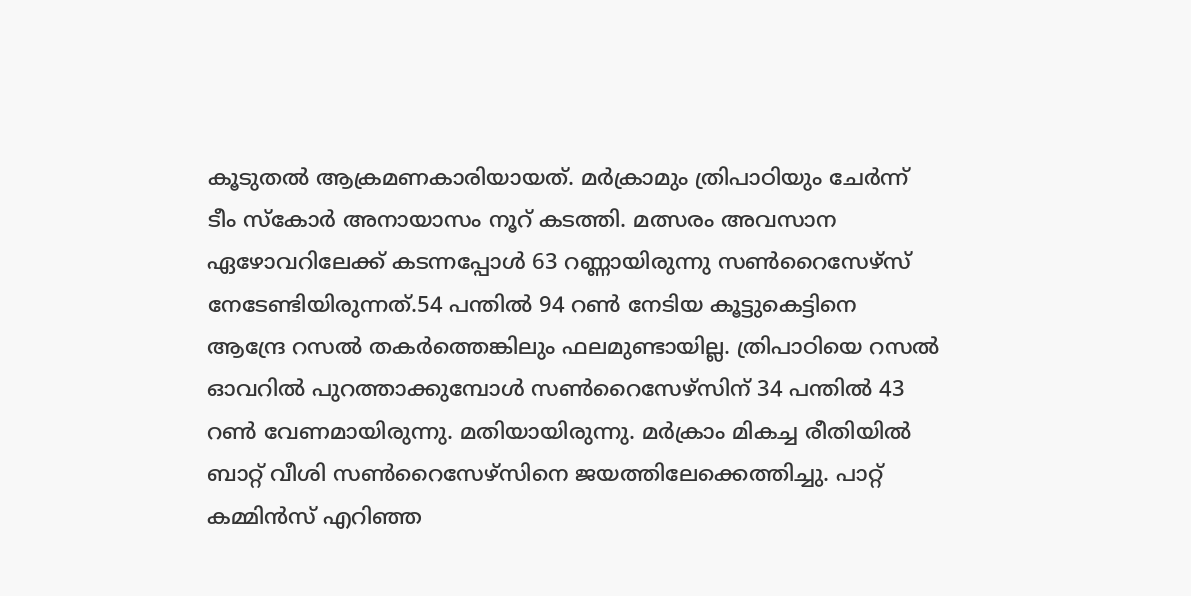കൂടുതല്‍ ആക്രമണകാരിയായത്. മര്‍ക്രാമും ത്രിപാഠിയും ചേര്‍ന്ന് ടീം സ്‌കോര്‍ അനായാസം നൂറ് കടത്തി. മത്സരം അവസാന ഏഴോവറിലേക്ക് കടന്നപ്പോള്‍ 63 റണ്ണായിരുന്നു സണ്‍റൈസേഴ്സ് നേടേണ്ടിയിരുന്നത്.54 പന്തില്‍ 94 റണ്‍ നേടിയ കൂട്ടുകെട്ടിനെ ആന്ദ്രേ റസല്‍ തകര്‍ത്തെങ്കിലും ഫലമുണ്ടായില്ല. ത്രിപാഠിയെ റസല്‍ ഓവറില്‍ പുറത്താക്കുമ്പോള്‍ സണ്‍റൈസേഴ്സിന് 34 പന്തില്‍ 43 റണ്‍ വേണമായിരുന്നു. മതിയായിരുന്നു. മര്‍ക്രാം മികച്ച രീതിയില്‍ ബാറ്റ് വീശി സണ്‍റൈസേഴ്സിനെ ജയത്തിലേക്കെത്തിച്ചു. പാറ്റ് കമ്മിന്‍സ് എറിഞ്ഞ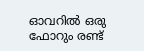ഓവറില്‍ ഒരു ഫോറും രണ്ട്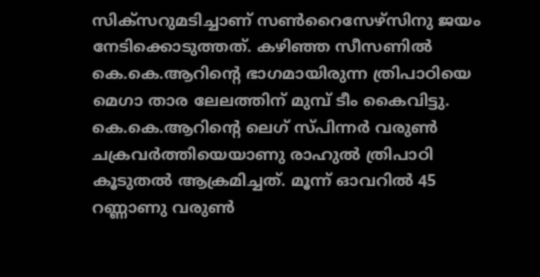സിക്സറുമടിച്ചാണ് സണ്‍റൈസേഴ്സിനു ജയം നേടിക്കൊടുത്തത്. കഴിഞ്ഞ സീസണില്‍ കെ.കെ.ആറിന്റെ ഭാഗമായിരുന്ന ത്രിപാഠിയെ മെഗാ താര ലേലത്തിന് മുമ്പ് ടീം കൈവിട്ടു. കെ.കെ.ആറിന്റെ ലെഗ് സ്പിന്നര്‍ വരുണ്‍ ചക്രവര്‍ത്തിയെയാണു രാഹുല്‍ ത്രിപാഠി കൂടുതല്‍ ആക്രമിച്ചത്. മൂന്ന് ഓവറില്‍ 45 റണ്ണാണു വരുണ്‍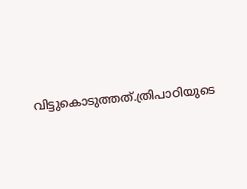വിട്ടുകൊടുത്തത്.ത്രിപാഠിയുടെ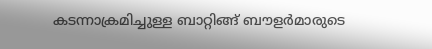കടന്നാക്രമിച്ചുള്ള ബാറ്റിങ്ങ് ബൗളര്‍മാരുടെ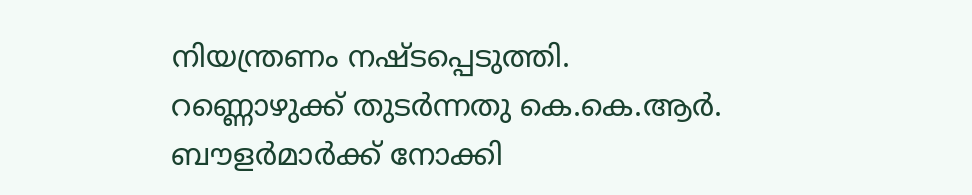നിയന്ത്രണം നഷ്ടപ്പെടുത്തി. റണ്ണൊഴുക്ക് തുടര്‍ന്നതു കെ.കെ.ആര്‍. ബൗളര്‍മാര്‍ക്ക് നോക്കി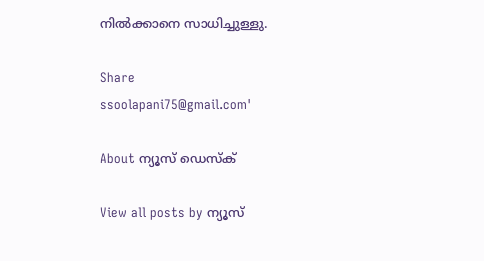നില്‍ക്കാനെ സാധിച്ചുള്ളു.

Share
ssoolapani75@gmail.com'

About ന്യൂസ് ഡെസ്ക്

View all posts by ന്യൂസ്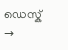ഡെസ്ക് →